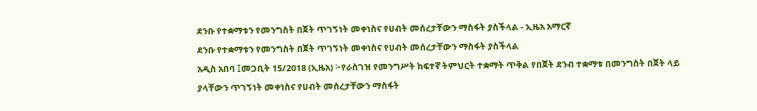ደንቡ የተቋማቱን የመንግስት በጀት ጥገኝነት መቀነስና የሀብት መሰረታቸውን ማስፋት ያስችላል - ኢዜአ አማርኛ
ደንቡ የተቋማቱን የመንግስት በጀት ጥገኝነት መቀነስና የሀብት መሰረታቸውን ማስፋት ያስችላል
አዲስ አበባ ፤መጋቢት 15/2018 (ኢዜአ) ፦የራስገዝ የመንግሥት ከፍተኛ ትምህርት ተቋማት ጥቅል የበጀት ደንብ ተቋማቱ በመንግስት በጀት ላይ ያላቸውን ጥገኝነት መቀነስና የሀብት መሰረታቸውን ማስፋት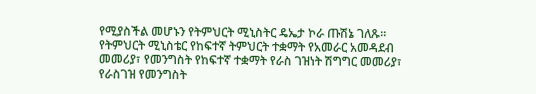የሚያስችል መሆኑን የትምህርት ሚኒስትር ዴኤታ ኮራ ጡሽኔ ገለጹ፡፡
የትምህርት ሚኒስቴር የከፍተኛ ትምህርት ተቋማት የአመራር አመዳደብ መመሪያ፣ የመንግስት የከፍተኛ ተቋማት የራስ ገዝነት ሽግግር መመሪያ፣ የራስገዝ የመንግስት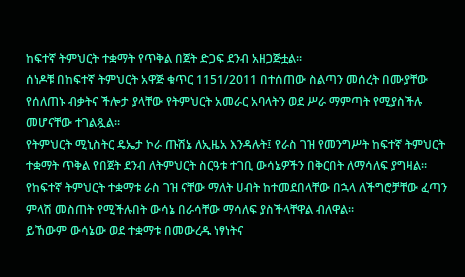ከፍተኛ ትምህርት ተቋማት የጥቅል በጀት ድጋፍ ደንብ አዘጋጅቷል፡፡
ሰነዶቹ በከፍተኛ ትምህርት አዋጅ ቁጥር 1151/2011 በተሰጠው ስልጣን መሰረት በሙያቸው የሰለጠኑ ብቃትና ችሎታ ያላቸው የትምህርት አመራር አባላትን ወደ ሥራ ማምጣት የሚያስችሉ መሆናቸው ተገልጿል፡፡
የትምህርት ሚኒስትር ዴኤታ ኮራ ጡሽኔ ለኢዜአ እንዳሉት፤ የራስ ገዝ የመንግሥት ከፍተኛ ትምህርት ተቋማት ጥቅል የበጀት ደንብ ለትምህርት ስርዓቱ ተገቢ ውሳኔዎችን በቅርበት ለማሳለፍ ያግዛል፡፡
የከፍተኛ ትምህርት ተቋማቱ ራስ ገዝ ናቸው ማለት ሀብት ከተመደበላቸው በኋላ ለችግሮቻቸው ፈጣን ምላሽ መስጠት የሚችሉበት ውሳኔ በራሳቸው ማሳለፍ ያስችላቸዋል ብለዋል፡፡
ይኸውም ውሳኔው ወደ ተቋማቱ በመውረዱ ነፃነትና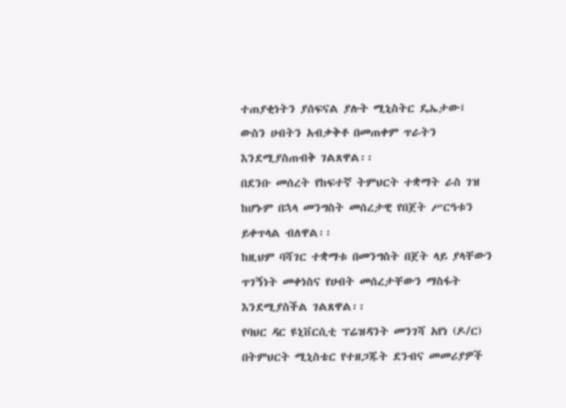ተጠያቂነትን ያሰፍናል ያሉት ሚኒስትር ዴኤታው፤ ውስን ሀብትን አብቃቅቶ በመጠቀም ጥራትን እንደሚያስጠብቅ ገልጸዋል፡፡
በደንቡ መሰረት የከፍተኛ ትምህርት ተቋማት ራስ ገዝ ከሆኑም በኋላ መንግስት መሰረታዊ የበጀት ሥርዓቱን ይቀጥላል ብለዋል፡፡
ከዚህም ባሻገር ተቋማቱ በመንግስት በጀት ላይ ያላቸውን ጥገኝነት መቀነስና የሀብት መሰረታቸውን ማስፋት እንደሚያስችል ገልጸዋል፡፡
የባህር ዳር ዩኒቨርሲቲ ፕሬዝዳንት መንገሻ አየነ (ዶ/ር) በትምህርት ሚኒስቴር የተዘጋጁት ደንብና መመሪያዎች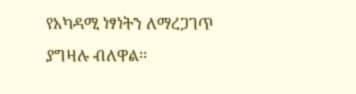የአካዳሚ ነፃነትን ለማረጋገጥ ያግዛሉ ብለዋል፡፡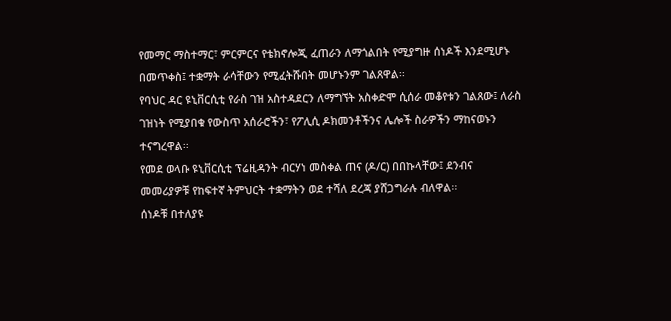የመማር ማስተማር፣ ምርምርና የቴክኖሎጂ ፈጠራን ለማጎልበት የሚያግዙ ሰነዶች እንደሚሆኑ በመጥቀስ፤ ተቋማት ራሳቸውን የሚፈትሹበት መሆኑንም ገልጸዋል፡፡
የባህር ዳር ዩኒቨርሲቲ የራስ ገዝ አስተዳደርን ለማግኘት አስቀድሞ ሲሰራ መቆየቱን ገልጸው፤ ለራስ ገዝነት የሚያበቁ የውስጥ አሰራሮችን፣ የፖሊሲ ዶክመንቶችንና ሌሎች ስራዎችን ማከናወኑን ተናግረዋል፡፡
የመደ ወላቡ ዩኒቨርሲቲ ፕሬዚዳንት ብርሃነ መስቀል ጠና (ዶ/ር) በበኩላቸው፤ ደንብና መመሪያዎቹ የከፍተኛ ትምህርት ተቋማትን ወደ ተሻለ ደረጃ ያሸጋግራሉ ብለዋል፡፡
ሰነዶቹ በተለያዩ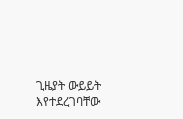ጊዜያት ውይይት እየተደረገባቸው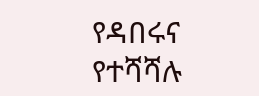የዳበሩና የተሻሻሉ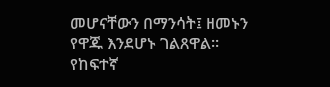መሆናቸውን በማንሳት፤ ዘመኑን የዋጁ እንደሆኑ ገልጸዋል፡፡
የከፍተኛ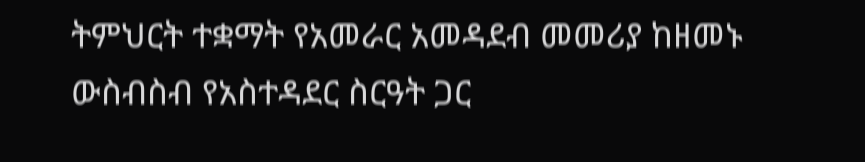ትምህርት ተቋማት የአመራር አመዳደብ መመሪያ ከዘመኑ ውስብስብ የአስተዳደር ስርዓት ጋር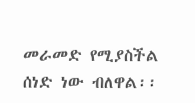መራመድ የሚያስችል ሰነድ ነው ብለዋል፡፡